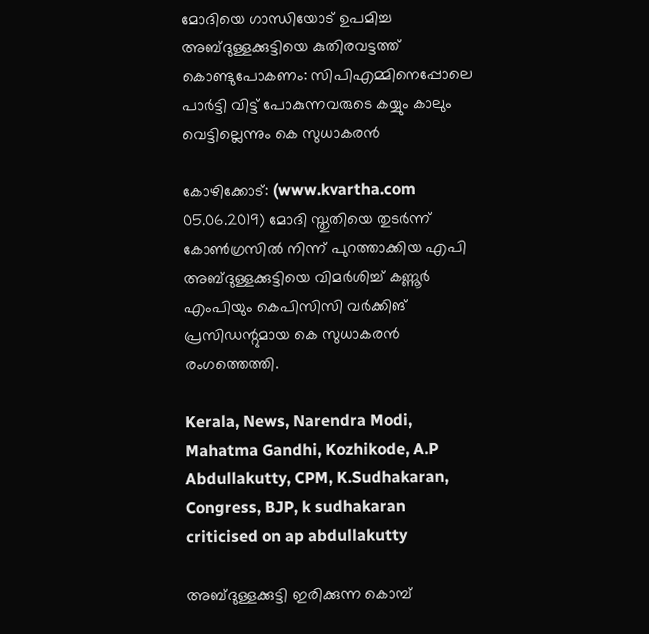മോദിയെ ഗാന്ധിയോട് ഉപമിച്ച അബ്ദുള്ളക്കുട്ടിയെ കുതിരവട്ടത്ത് കൊണ്ടുപോകണം: സിപിഎമ്മിനെപ്പോലെ പാര്‍ട്ടി വിട്ട് പോകുന്നവരുടെ കയ്യും കാലും വെട്ടില്ലെന്നും കെ സുധാകരന്‍

കോഴിക്കോട്: (www.kvartha.com 05.06.2019) മോദി സ്തുതിയെ തുടര്‍ന്ന് കോണ്‍ഗ്രസില്‍ നിന്ന് പുറത്താക്കിയ എപി അബ്ദുള്ളക്കുട്ടിയെ വിമര്‍ശിച്ച് കണ്ണൂര്‍ എംപിയും കെപിസിസി വര്‍ക്കിങ് പ്രസിഡന്റുമായ കെ സുധാകരന്‍ രംഗത്തെത്തി.

Kerala, News, Narendra Modi, Mahatma Gandhi, Kozhikode, A.P Abdullakutty, CPM, K.Sudhakaran, Congress, BJP, k sudhakaran criticised on ap abdullakutty

അബ്ദുള്ളക്കുട്ടി ഇരിക്കുന്ന കൊമ്പ്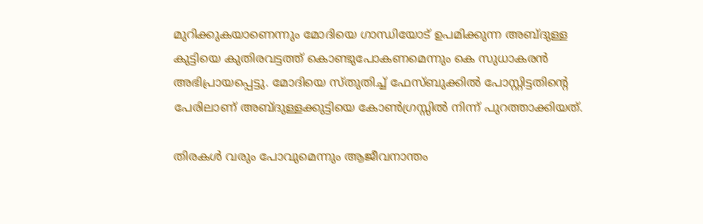മുറിക്കുകയാണെന്നും മോദിയെ ഗാന്ധിയോട് ഉപമിക്കുന്ന അബ്ദുള്ള കുട്ടിയെ കുതിരവട്ടത്ത് കൊണ്ടുപോകണമെന്നും കെ സുധാകരന്‍ അഭിപ്രായപ്പെട്ടു. മോദിയെ സ്തുതിച്ച് ഫേസ്ബുക്കില്‍ പോസ്റ്റിട്ടതിന്റെ പേരിലാണ് അബ്ദുള്ളക്കുട്ടിയെ കോണ്‍ഗ്രസ്സില്‍ നിന്ന് പുറത്താക്കിയത്.

തിരകള്‍ വരും പോവുമെന്നും ആജീവനാന്തം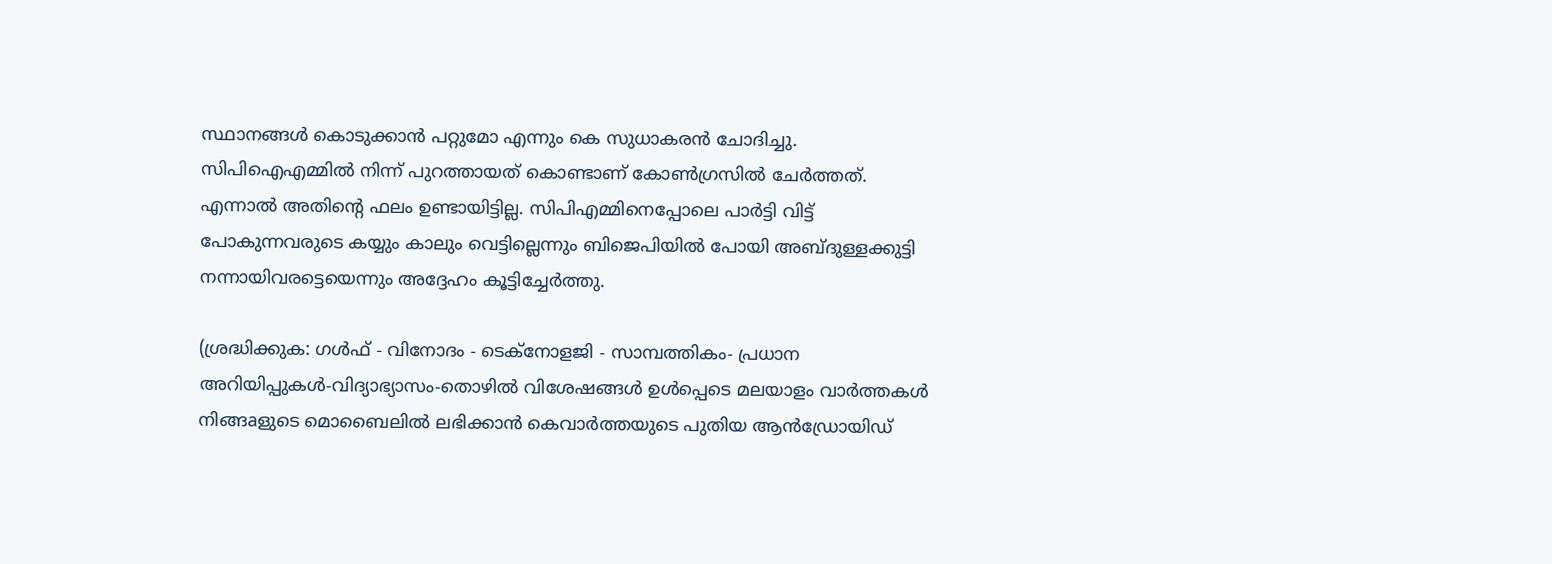സ്ഥാനങ്ങള്‍ കൊടുക്കാന്‍ പറ്റുമോ എന്നും കെ സുധാകരന്‍ ചോദിച്ചു. സിപിഐഎമ്മില്‍ നിന്ന് പുറത്തായത് കൊണ്ടാണ് കോണ്‍ഗ്രസില്‍ ചേര്‍ത്തത്. എന്നാല്‍ അതിന്റെ ഫലം ഉണ്ടായിട്ടില്ല. സിപിഎമ്മിനെപ്പോലെ പാര്‍ട്ടി വിട്ട് പോകുന്നവരുടെ കയ്യും കാലും വെട്ടില്ലെന്നും ബിജെപിയില്‍ പോയി അബ്ദുള്ളക്കുട്ടി നന്നായിവരട്ടെയെന്നും അദ്ദേഹം കൂട്ടിച്ചേര്‍ത്തു.

(ശ്രദ്ധിക്കുക: ഗൾഫ് - വിനോദം - ടെക്നോളജി - സാമ്പത്തികം- പ്രധാന അറിയിപ്പുകൾ-വിദ്യാഭ്യാസം-തൊഴിൽ വിശേഷങ്ങൾ ഉൾപ്പെടെ മലയാളം വാർത്തകൾ നിങ്ങaളുടെ മൊബൈലിൽ ലഭിക്കാൻ കെവാർത്തയുടെ പുതിയ ആൻഡ്രോയിഡ്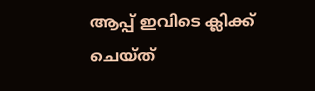ആപ്പ് ഇവിടെ ക്ലിക്ക് ചെയ്ത്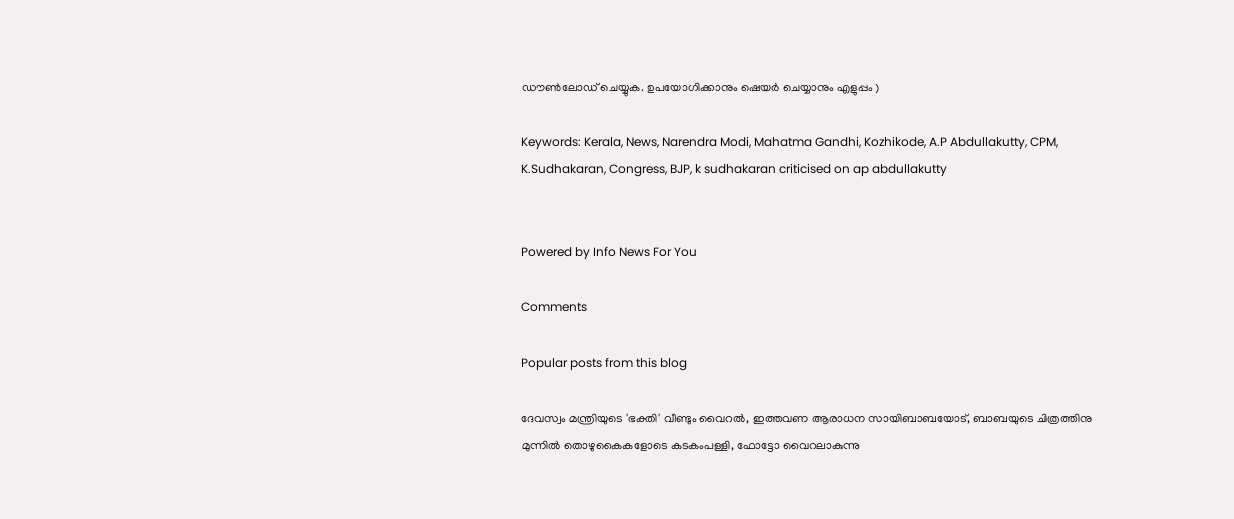ഡൗൺലോഡ് ചെയ്യുക. ഉപയോഗിക്കാനും ഷെയർ ചെയ്യാനും എളുപ്പം )

Keywords: Kerala, News, Narendra Modi, Mahatma Gandhi, Kozhikode, A.P Abdullakutty, CPM, K.Sudhakaran, Congress, BJP, k sudhakaran criticised on ap abdullakutty


Powered by Info News For You

Comments

Popular posts from this blog

ദേവസ്വം മന്ത്രിയുടെ 'ഭക്തി' വീണ്ടും വൈറല്‍, ഇത്തവണ ആരാധന സായിബാബയോട്, ബാബയുടെ ചിത്രത്തിനു മുന്നില്‍ തൊഴുകൈകളോടെ കടകംപള്ളി, ഫോട്ടോ വൈറലാകുന്നു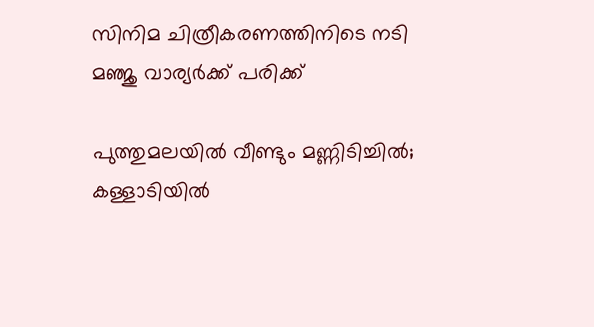സിനിമ ചിത്രീകരണത്തിനിടെ നടി മഞ്ജു വാര്യര്‍ക്ക് പരിക്ക്

പുത്തുമലയില്‍ വീണ്ടും മണ്ണിടിച്ചില്‍; കള്ളാടിയില്‍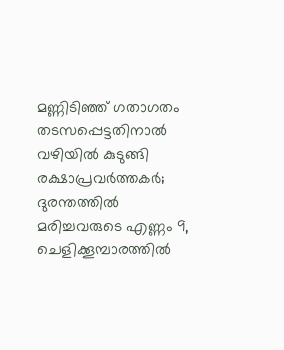മണ്ണിടിഞ്ഞ് ഗതാഗതം തടസപ്പെട്ടതിനാല്‍ വഴിയില്‍ കുടുങ്ങി രക്ഷാപ്രവര്‍ത്തകര്‍; ദുരന്തത്തില്‍ മരിച്ചവരുടെ എണ്ണം 9, ചെളിക്കൂമ്പാരത്തില്‍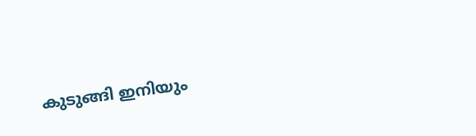കുടുങ്ങി ഇനിയും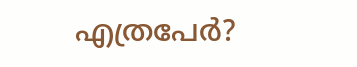എത്രപേര്‍?